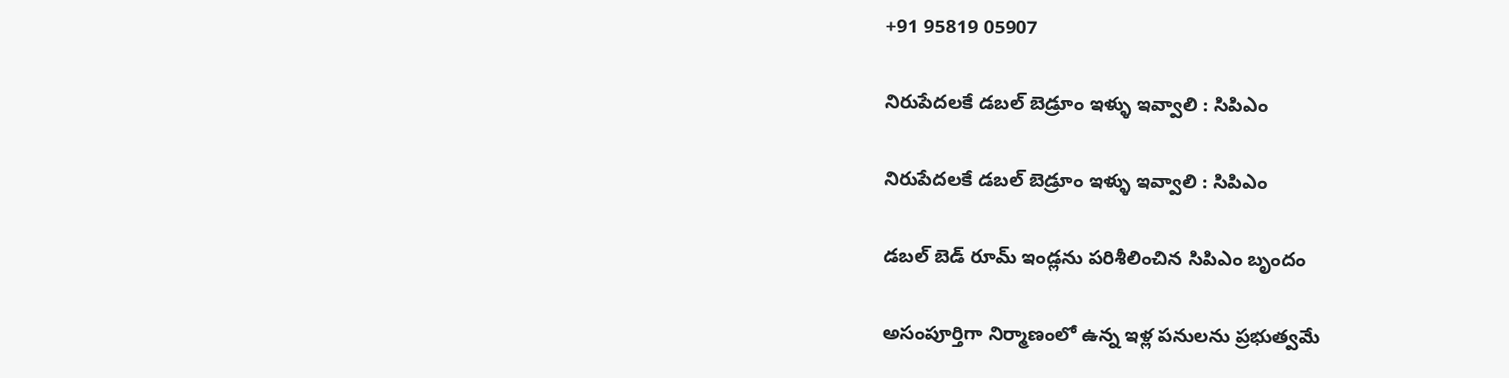+91 95819 05907

నిరుపేదలకే డబల్ బెడ్రూం ఇళ్ళు ఇవ్వాలి : సిపిఎం

నిరుపేదలకే డబల్ బెడ్రూం ఇళ్ళు ఇవ్వాలి : సిపిఎం

డబల్ బెడ్ రూమ్ ఇండ్లను పరిశీలించిన సిపిఎం బృందం

అసంపూర్తిగా నిర్మాణంలో ఉన్న ఇళ్ల పనులను ప్రభుత్వమే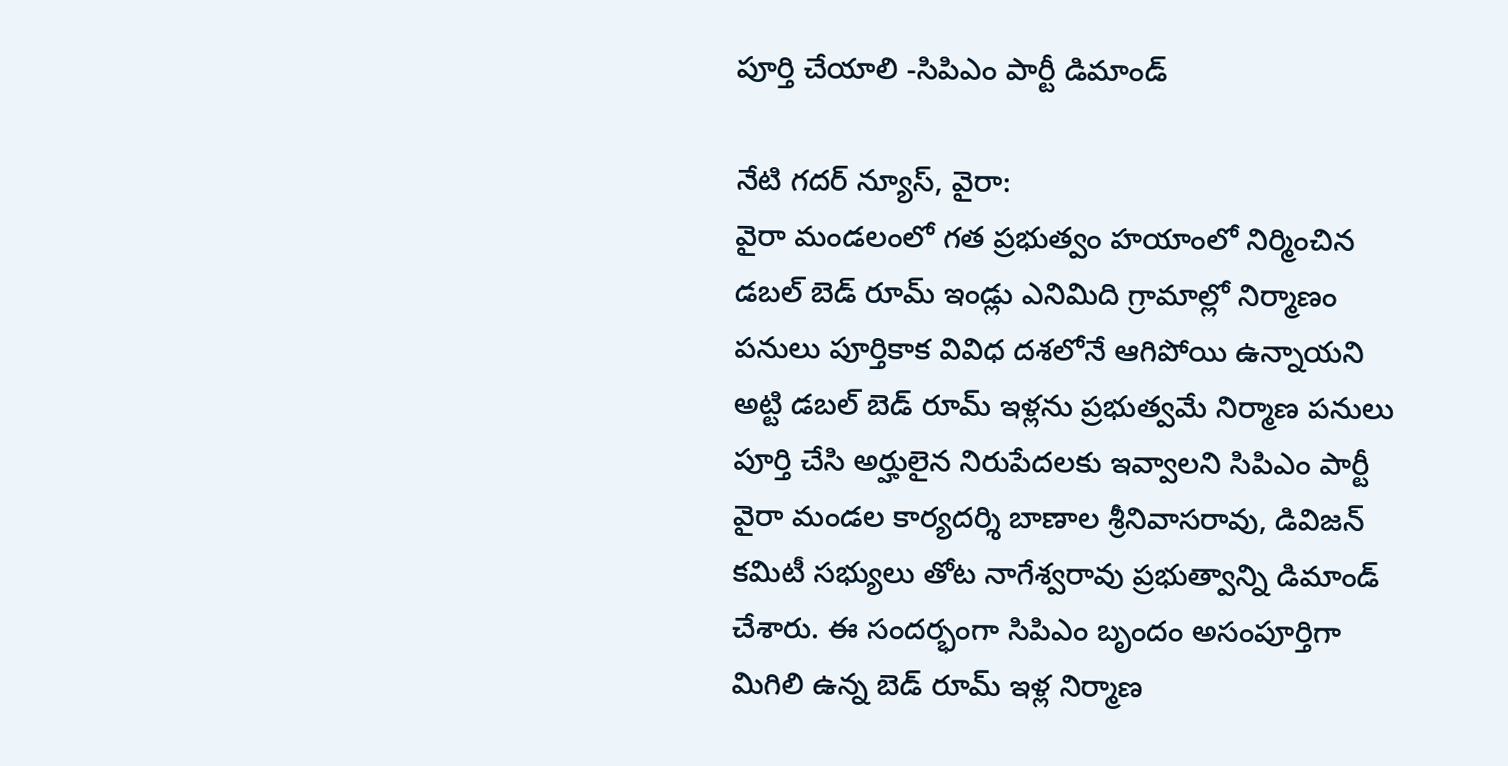పూర్తి చేయాలి -సిపిఎం పార్టీ డిమాండ్

నేటి గదర్ న్యూస్, వైరా:
వైరా మండలంలో గత ప్రభుత్వం హయాంలో నిర్మించిన డబల్ బెడ్ రూమ్ ఇండ్లు ఎనిమిది గ్రామాల్లో నిర్మాణం పనులు పూర్తికాక వివిధ దశలోనే ఆగిపోయి ఉన్నాయని అట్టి డబల్ బెడ్ రూమ్ ఇళ్లను ప్రభుత్వమే నిర్మాణ పనులు పూర్తి చేసి అర్హులైన నిరుపేదలకు ఇవ్వాలని సిపిఎం పార్టీ వైరా మండల కార్యదర్శి బాణాల శ్రీనివాసరావు, డివిజన్ కమిటీ సభ్యులు తోట నాగేశ్వరావు ప్రభుత్వాన్ని డిమాండ్ చేశారు. ఈ సందర్భంగా సిపిఎం బృందం అసంపూర్తిగా మిగిలి ఉన్న బెడ్ రూమ్ ఇళ్ల నిర్మాణ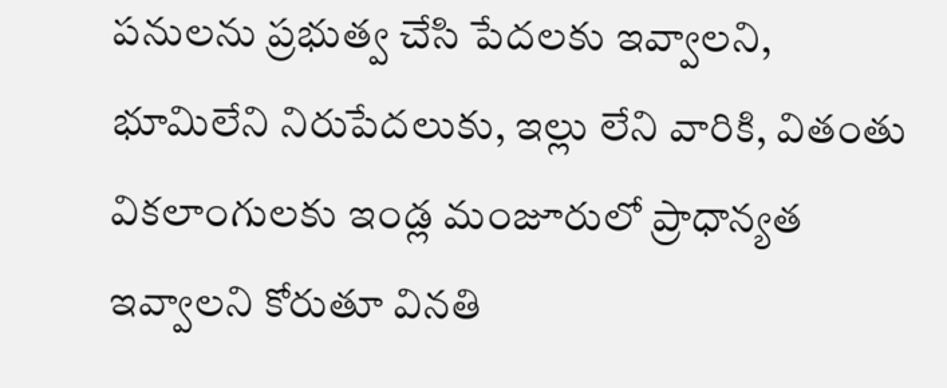పనులను ప్రభుత్వ చేసి పేదలకు ఇవ్వాలని, భూమిలేని నిరుపేదలుకు, ఇల్లు లేని వారికి, వితంతు వికలాంగులకు ఇండ్ల మంజూరులో ప్రాధాన్యత ఇవ్వాలని కోరుతూ వినతి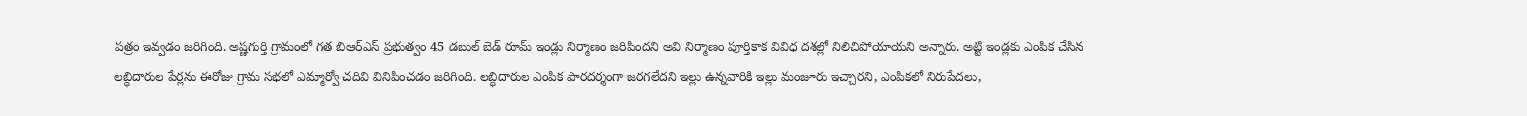పత్రం ఇవ్వడం జరిగింది. అష్ణగుర్తి గ్రామంలో గత బిఆర్ఎస్ ప్రభుత్వం 45 డబుల్ బెడ్ రూమ్ ఇండ్లు నిర్మాణం జరిపిందని అవి నిర్మాణం పూర్తికాక వివిధ దశల్లో నిలిచిపోయాయని అన్నారు. అట్టి ఇండ్లకు ఎంపిక చేసిన లబ్ధిదారుల పేర్లను ఈరోజు గ్రామ సభలో ఎమ్మార్వో చదివి వినిపించడం జరిగింది. లబ్ధిదారుల ఎంపిక పారదర్శంగా జరగలేదని ఇల్లు ఉన్నవారికి ఇల్లు మంజూరు ఇచ్చారని, ఎంపికలో నిరుపేదలు,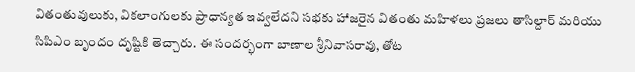వితంతువులుకు, వికలాంగులకు ప్రాధాన్యత ఇవ్వలేదని సభకు హాజరైన వితంతు మహిళలు ప్రజలు తాసిల్దార్ మరియు సిపిఎం బృందం దృష్టికి తెచ్చారు. ఈ సందర్భంగా బాణాల శ్రీనివాసరావు, తోట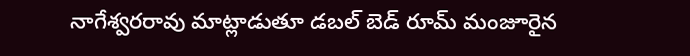నాగేశ్వరరావు మాట్లాడుతూ డబల్ బెడ్ రూమ్ మంజూరైన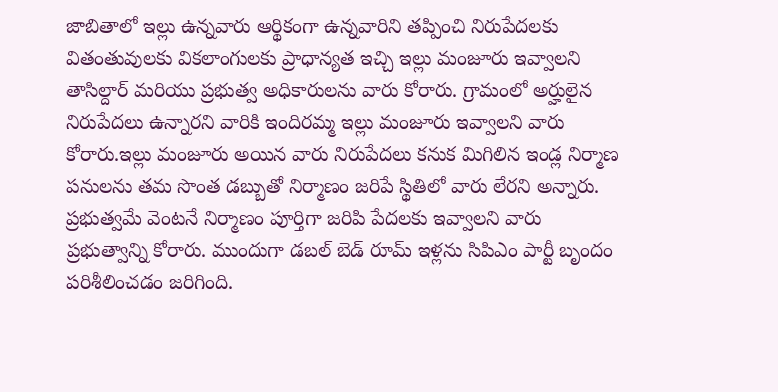జాబితాలో ఇల్లు ఉన్నవారు ఆర్థికంగా ఉన్నవారిని తప్పించి నిరుపేదలకు వితంతువులకు వికలాంగులకు ప్రాధాన్యత ఇచ్చి ఇల్లు మంజూరు ఇవ్వాలని తాసిల్దార్ మరియు ప్రభుత్వ అధికారులను వారు కోరారు. గ్రామంలో అర్హులైన నిరుపేదలు ఉన్నారని వారికి ఇందిరమ్మ ఇల్లు మంజూరు ఇవ్వాలని వారు కోరారు.ఇల్లు మంజూరు అయిన వారు నిరుపేదలు కనుక మిగిలిన ఇండ్ల నిర్మాణ పనులను తమ సొంత డబ్బుతో నిర్మాణం జరిపే స్థితిలో వారు లేరని అన్నారు. ప్రభుత్వమే వెంటనే నిర్మాణం పూర్తిగా జరిపి పేదలకు ఇవ్వాలని వారు ప్రభుత్వాన్ని కోరారు. ముందుగా డబల్ బెడ్ రూమ్ ఇళ్లను సిపిఎం పార్టీ బృందం పరిశీలించడం జరిగింది.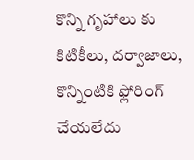కొన్ని గృహాలు కు కిటికీలు, దర్వాజాలు, కొన్నింటికి ఫ్లోరింగ్ చేయలేదు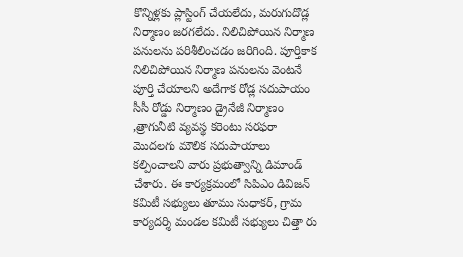కొన్నిళ్లకు ప్లాస్టింగ్ చేయలేదు, మరుగుదొడ్ల నిర్మాణం జరగలేదు. నిలిచిపోయిన నిర్మాణ పనులను పరిశీలించడం జరిగింది. పూర్తికాక నిలిచిపోయిన నిర్మాణ పనులను వెంటనే పూర్తి చేయాలని అదేగాక రోడ్ల సదుపాయం సీసీ రోడ్డు నిర్మాణం డ్రైనేజీ నిర్మాణం ,త్రాగునీటి వ్యవస్థ కరెంటు సరఫరా మొదలగు మౌలిక సదుపాయాలు కల్పించాలని వారు ప్రభుత్వాన్ని డిమాండ్ చేశారు. ఈ కార్యక్రమంలో సిపిఎం డివిజన్ కమిటీ సభ్యులు తూము సుధాకర్, గ్రామ కార్యదర్శి మండల కమిటీ సభ్యులు చిత్తా రు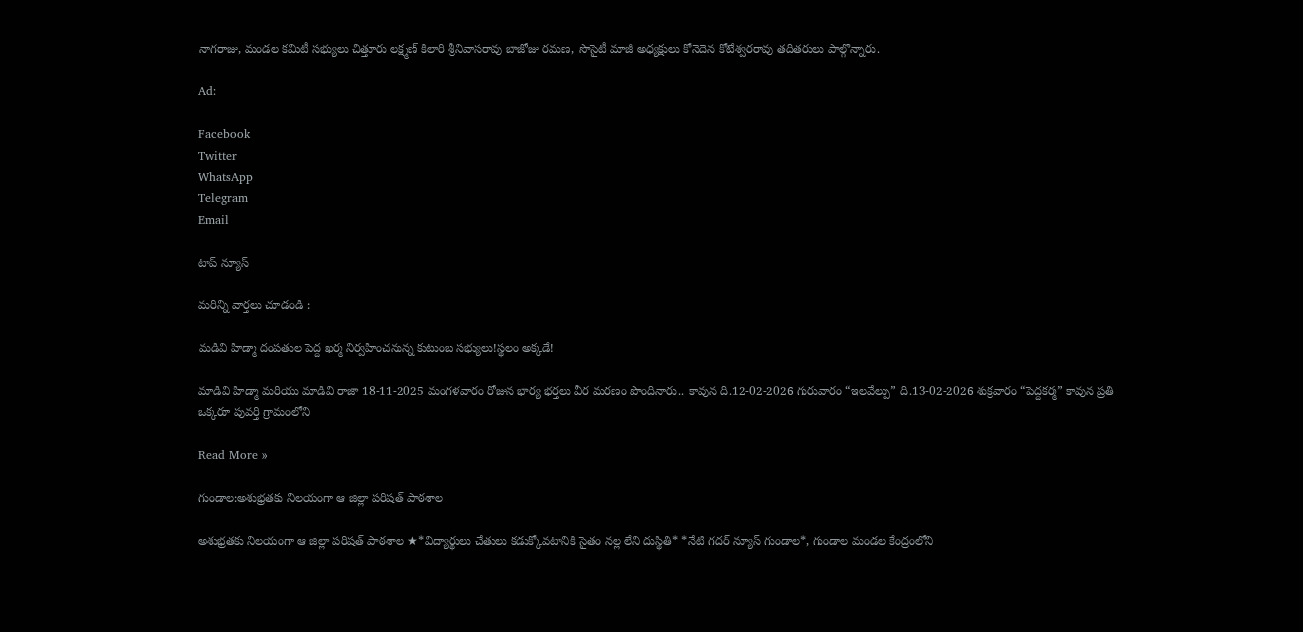నాగరాజు, మండల కమిటీ సభ్యులు చిత్తూరు లక్ష్మణ్ కిలారి శ్రీనివాసరావు బాజోజు రమణ, సొసైటీ మాజీ అధ్యక్షులు కోనెదెన కోటేశ్వరరావు తదితరులు పాల్గొన్నారు.

Ad:

Facebook
Twitter
WhatsApp
Telegram
Email

టాప్ న్యూస్

మరిన్ని వార్తలు చూడండి :

మడివి హిడ్మా దంపతుల పెద్ద ఖర్మ నిర్వహించనున్న కుటుంబ సభ్యులు!స్థలం అక్కడే!

మాడివి హిడ్మా మరియు మాడివి రాజా 18-11-2025 మంగళవారం రోజున భార్య భర్తలు వీర మరణం పొందినారు.. కావున ది.12-02-2026 గురువారం “ఇలవేల్పు” ది.13-02-2026 శుక్రవారం “పెద్దకర్మ” కావున ప్రతి ఒక్కరూ పువర్తి గ్రామంలోని

Read More »

గుండాల:అశుభ్రతకు నిలయంగా ఆ జిల్లా పరిషత్ పాఠశాల

అశుభ్రతకు నిలయంగా ఆ జిల్లా పరిషత్ పాఠశాల ★*విద్యార్థులు చేతులు కడుక్కోవటానికి సైతం నల్ల లేని దుస్థితి* *నేటి గదర్ న్యూస్ గుండాల*, గుండాల మండల కేంద్రంలోని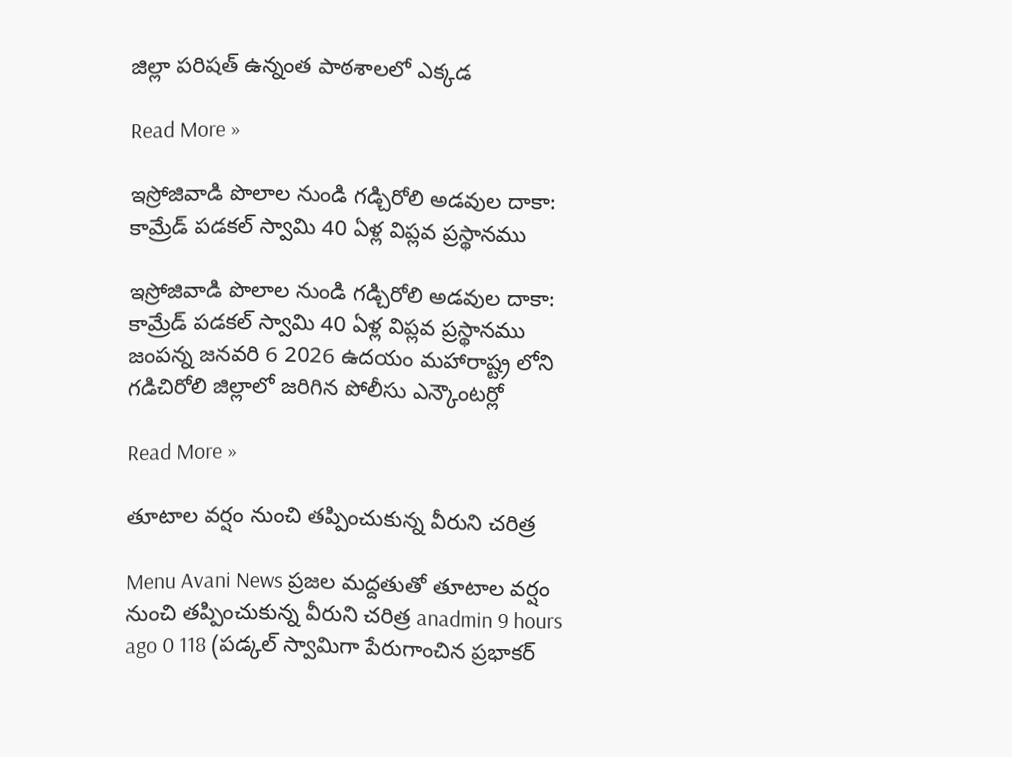జిల్లా పరిషత్ ఉన్నంత పాఠశాలలో ఎక్కడ

Read More »

ఇస్రోజివాడి పొలాల నుండి గడ్చిరోలి అడవుల దాకా: కామ్రేడ్ పడకల్ స్వామి 40 ఏళ్ల విప్లవ ప్రస్థానము

ఇస్రోజివాడి పొలాల నుండి గడ్చిరోలి అడవుల దాకా: కామ్రేడ్ పడకల్ స్వామి 40 ఏళ్ల విప్లవ ప్రస్థానము జంపన్న జనవరి 6 2026 ఉదయం మహారాష్ట్ర లోని గడిచిరోలి జిల్లాలో జరిగిన పోలీసు ఎన్కౌంటర్లో

Read More »

తూటాల వర్షం నుంచి తప్పించుకున్న వీరుని చరిత్ర‌

Menu Avani News ప్రజల మద్దతుతో తూటాల వర్షం నుంచి తప్పించుకున్న వీరుని చరిత్ర‌ anadmin 9 hours ago 0 118 (ప‌డ్క‌ల్ స్వామిగా పేరుగాంచిన ప్ర‌భాక‌ర్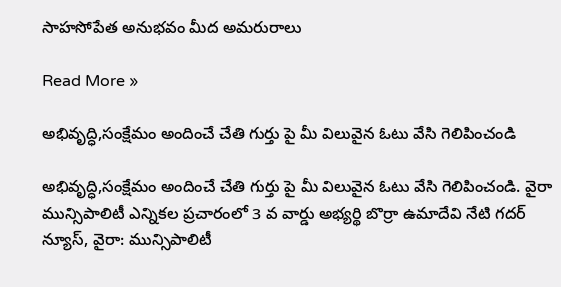సాహ‌సోపేత అనుభ‌వం మీద అమ‌రురాలు

Read More »

అభివృద్ధి,సంక్షేమం అందించే చేతి గుర్తు పై మీ విలువైన ఓటు వేసి గెలిపించండి

అభివృద్ధి,సంక్షేమం అందించే చేతి గుర్తు పై మీ విలువైన ఓటు వేసి గెలిపించండి. వైరా మున్సిపాలిటీ ఎన్నికల ప్రచారంలో 3 వ వార్డు అభ్యర్థి బొర్రా ఉమాదేవి నేటి గదర్ న్యూస్, వైరా: మున్సిపాలిటీ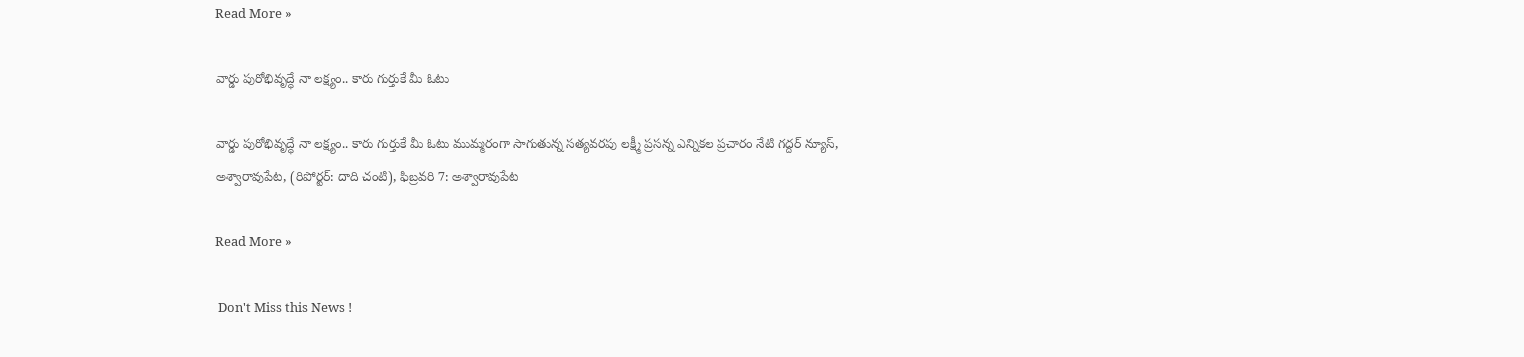Read More »

వార్డు పురోభివృద్ధే నా లక్ష్యం.. కారు గుర్తుకే మీ ఓటు

వార్డు పురోభివృద్ధే నా లక్ష్యం.. కారు గుర్తుకే మీ ఓటు ముమ్మరంగా సాగుతున్న సత్యవరపు లక్ష్మీ ప్రసన్న ఎన్నికల ప్రచారం నేటి గద్దర్ న్యూస్, అశ్వారావుపేట, (రిపోర్టర్: దాది చంటి), ఫిబ్రవరి 7: అశ్వారావుపేట

Read More »

 Don't Miss this News !